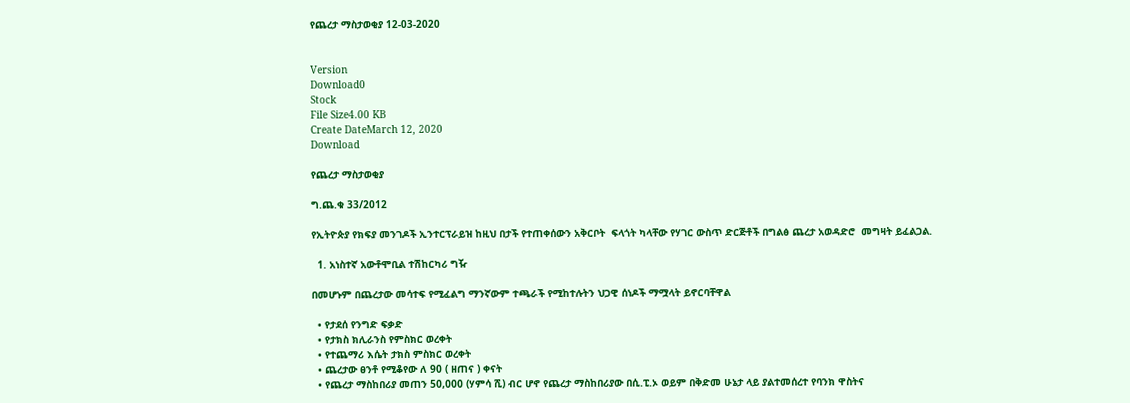የጨረታ ማስታወቂያ 12-03-2020


Version
Download0
Stock
File Size4.00 KB
Create DateMarch 12, 2020
Download

የጨረታ ማስታወቂያ

ግ.ጨ.ቁ 33/2012

የኢትዮጵያ የክፍያ መንገዶች ኢንተርፕራይዝ ከዚህ በታች የተጠቀሰውን አቅርቦት  ፍላጎት ካላቸው የሃገር ውስጥ ድርጅቶች በግልፅ ጨረታ አወዳድሮ  መግዛት ይፈልጋል.

  1. አነስተኛ አውቶሞቢል ተሽከርካሪ ግዥ

በመሆኑም በጨረታው መሳተፍ የሚፈልግ ማንኛውም ተጫራች የሚከተሉትን ህጋዊ ሰነዶች ማሟላት ይኖርባቸዋል

  • የታደሰ የንግድ ፍቃድ
  • የታክስ ክሊራንስ የምስክር ወረቀት
  • የተጨማሪ እሴት ታክስ ምስክር ወረቀት
  • ጨረታው ፀንቶ የሚቆየው ለ 90 ( ዘጠና ) ቀናት
  • የጨረታ ማስከበሪያ መጠን 50,000 (ሃምሳ ሺ) ብር ሆኖ የጨረታ ማስከበሪያው በሲ.ፒ.ኦ ወይም በቅድመ ሁኔታ ላይ ያልተመሰረተ የባንክ ዋስትና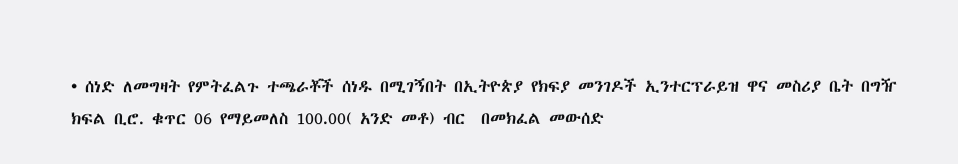• ሰነድ ለመግዛት የምትፈልጉ ተጫራቾች ሰነዱ በሚገኝበት በኢትዮጵያ የክፍያ መንገዶች ኢንተርፕራይዝ ዋና መስሪያ ቤት በግዥ ክፍል ቢሮ. ቁጥር 06 የማይመለስ 100.00( አንድ መቶ) ብር  በመክፈል መውሰድ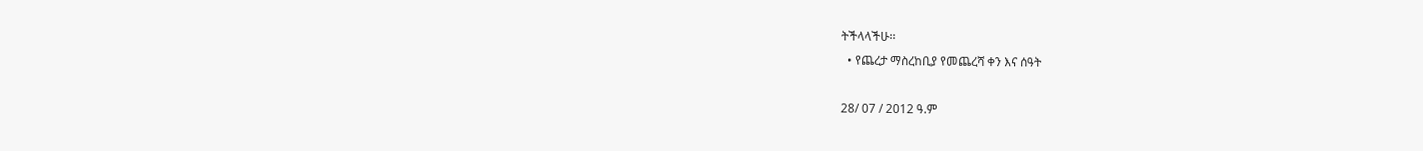ትችላላችሁ፡፡
  • የጨረታ ማስረከቢያ የመጨረሻ ቀን እና ሰዓት

28/ 07 / 2012 ዓ.ም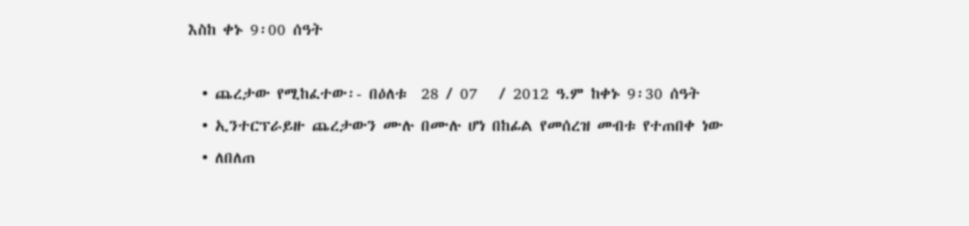እስከ ቀኑ 9፡00 ሰዓት

  • ጨረታው የሚከፈተው፡- በዕለቱ  28 / 07   / 2012 ዓ.ም ከቀኑ 9፡30 ሰዓት
  • ኢንተርፕራይዙ ጨረታውን ሙሉ በሙሉ ሆነ በከፊል የመሰረዝ መብቱ የተጠበቀ ነው
  • ለበለጠ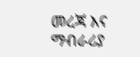መረጃ እና ማብራሪያ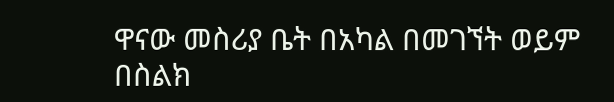ዋናው መስሪያ ቤት በአካል በመገኘት ወይም  በስልክ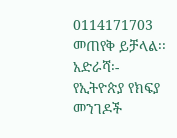0114171703 መጠየቅ ይቻላል፡፡አድራሻ፡- የኢትዮጵያ የክፍያ መንገዶች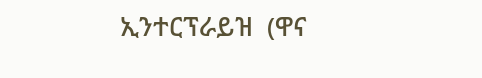ኢንተርፕራይዝ  (ዋና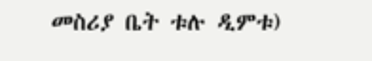መስሪያ ቤት ቱሉ ዲምቱ)